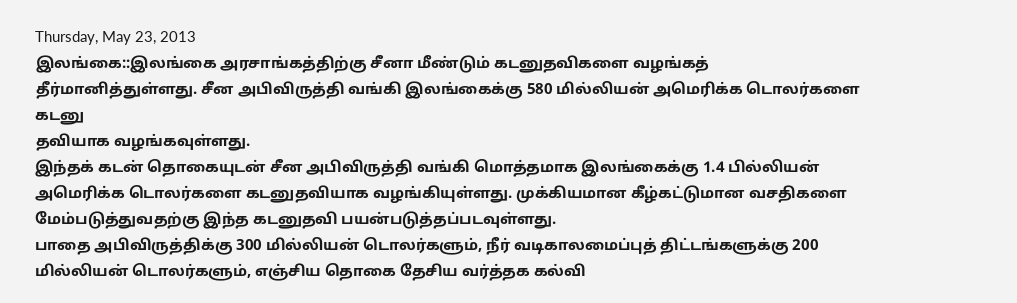Thursday, May 23, 2013
இலங்கை::இலங்கை அரசாங்கத்திற்கு சீனா மீண்டும் கடனுதவிகளை வழங்கத் தீர்மானித்துள்ளது. சீன அபிவிருத்தி வங்கி இலங்கைக்கு 580 மில்லியன் அமெரிக்க டொலர்களை கடனு
தவியாக வழங்கவுள்ளது.
இந்தக் கடன் தொகையுடன் சீன அபிவிருத்தி வங்கி மொத்தமாக இலங்கைக்கு 1.4 பில்லியன் அமெரிக்க டொலர்களை கடனுதவியாக வழங்கியுள்ளது. முக்கியமான கீழ்கட்டுமான வசதிகளை மேம்படுத்துவதற்கு இந்த கடனுதவி பயன்படுத்தப்படவுள்ளது.
பாதை அபிவிருத்திக்கு 300 மில்லியன் டொலர்களும், நீர் வடிகாலமைப்புத் திட்டங்களுக்கு 200 மில்லியன் டொலர்களும், எஞ்சிய தொகை தேசிய வர்த்தக கல்வி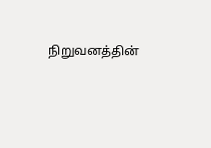நிறுவனத்தின்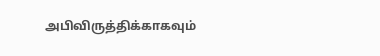அபிவிருத்திக்காகவும்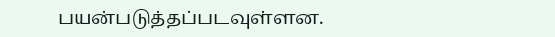பயன்படுத்தப்படவுள்ளன.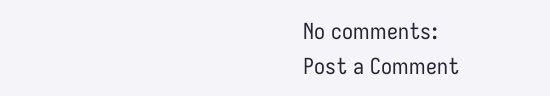No comments:
Post a Comment